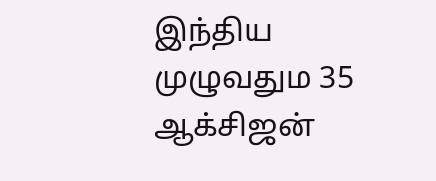இந்திய முழுவதும 35 ஆக்சிஜன்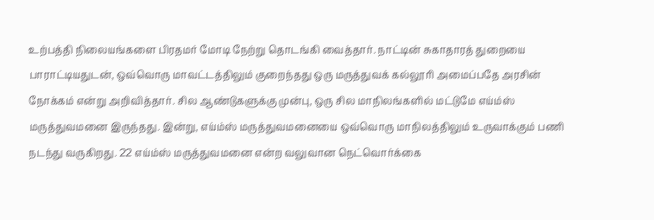உற்பத்தி நிலையங்களை பிரதமர் மோடி நேற்று தொடங்கி வைத்தார். நாட்டின் சுகாதாரத் துறையை பாராட்டியதுடன், ஒவ்வொரு மாவட்டத்திலும் குறைந்தது ஒரு மருத்துவக் கல்லூரி அமைப்பதே அரசின் நோக்கம் என்று அறிவித்தார். சில ஆண்டுகளுக்கு முன்பு, ஒரு சில மாநிலங்களில் மட்டுமே எய்ம்ஸ் மருத்துவமனை இருந்தது. இன்று, எய்ம்ஸ் மருத்துவமனையை ஒவ்வொரு மாநிலத்திலும் உருவாக்கும் பணி நடந்து வருகிறது. 22 எய்ம்ஸ் மருத்துவமனை என்ற வலுவான நெட்வொர்க்கை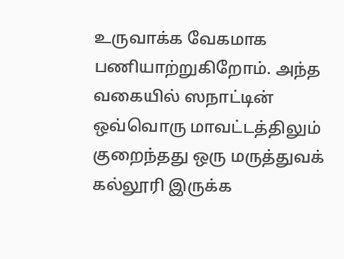உருவாக்க வேகமாக பணியாற்றுகிறோம். அந்த வகையில் ஸநாட்டின் ஒவ்வொரு மாவட்டத்திலும் குறைந்தது ஒரு மருத்துவக் கல்லூரி இருக்க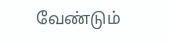வேண்டும்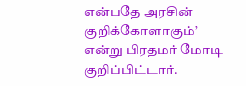என்பதே அரசின் குறிக்கோளாகும்’ என்று பிரதமர் மோடி குறிப்பிட்டார்.